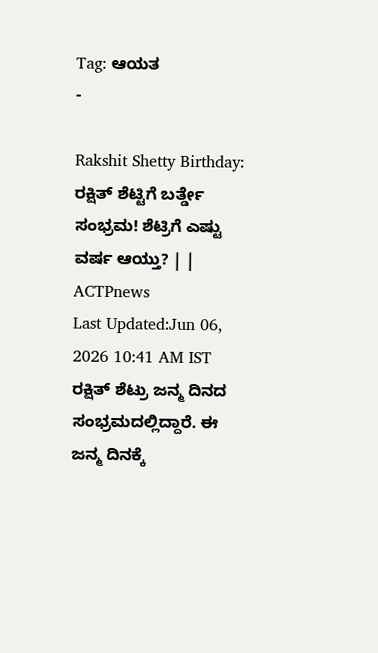Tag: ಆಯತ
-

Rakshit Shetty Birthday: ರಕ್ಷಿತ್ ಶೆಟ್ಟಿಗೆ ಬರ್ತ್ಡೇ ಸಂಭ್ರಮ! ಶೆಟ್ರಿಗೆ ಎಷ್ಟು ವರ್ಷ ಆಯ್ತು? | | ACTPnews
Last Updated:Jun 06, 2026 10:41 AM IST ರಕ್ಷಿತ್ ಶೆಟ್ರು ಜನ್ಮ ದಿನದ ಸಂಭ್ರಮದಲ್ಲಿದ್ದಾರೆ. ಈ ಜನ್ಮ ದಿನಕ್ಕೆ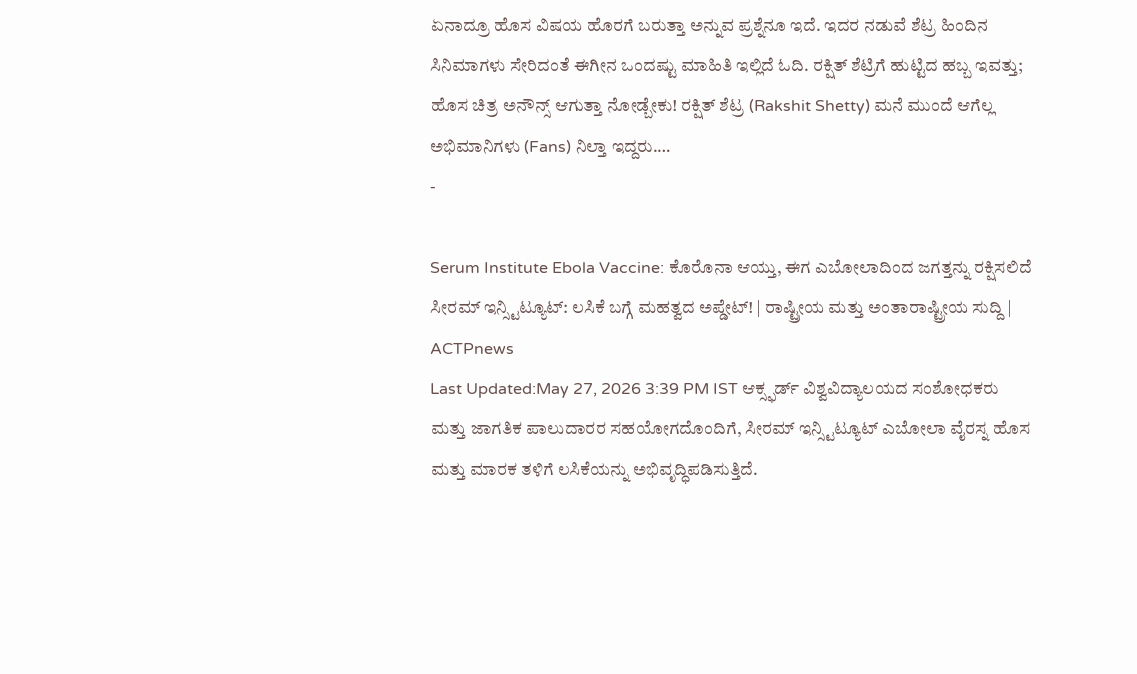ಏನಾದ್ರೂ ಹೊಸ ವಿಷಯ ಹೊರಗೆ ಬರುತ್ತಾ ಅನ್ನುವ ಪ್ರಶ್ನೆನೂ ಇದೆ. ಇದರ ನಡುವೆ ಶೆಟ್ರ ಹಿಂದಿನ ಸಿನಿಮಾಗಳು ಸೇರಿದಂತೆ ಈಗೀನ ಒಂದಷ್ಟು ಮಾಹಿತಿ ಇಲ್ಲಿದೆ ಓದಿ. ರಕ್ಷಿತ್ ಶೆಟ್ರಿಗೆ ಹುಟ್ಟಿದ ಹಬ್ಬ ಇವತ್ತು; ಹೊಸ ಚಿತ್ರ ಅನೌನ್ಸ್ ಆಗುತ್ತಾ ನೋಡ್ಬೇಕು! ರಕ್ಷಿತ್ ಶೆಟ್ರ (Rakshit Shetty) ಮನೆ ಮುಂದೆ ಆಗೆಲ್ಲ ಅಭಿಮಾನಿಗಳು (Fans) ನಿಲ್ತಾ ಇದ್ದರು.…
-

Serum Institute Ebola Vaccine: ಕೊರೊನಾ ಆಯ್ತು, ಈಗ ಎಬೋಲಾದಿಂದ ಜಗತ್ತನ್ನು ರಕ್ಷಿಸಲಿದೆ ಸೀರಮ್ ಇನ್ಸ್ಟಿಟ್ಯೂಟ್: ಲಸಿಕೆ ಬಗ್ಗೆ ಮಹತ್ವದ ಅಪ್ಡೇಟ್! | ರಾಷ್ಟ್ರೀಯ ಮತ್ತು ಅಂತಾರಾಷ್ಟ್ರೀಯ ಸುದ್ದಿ | ACTPnews
Last Updated:May 27, 2026 3:39 PM IST ಆಕ್ಸ್ಫರ್ಡ್ ವಿಶ್ವವಿದ್ಯಾಲಯದ ಸಂಶೋಧಕರು ಮತ್ತು ಜಾಗತಿಕ ಪಾಲುದಾರರ ಸಹಯೋಗದೊಂದಿಗೆ, ಸೀರಮ್ ಇನ್ಸ್ಟಿಟ್ಯೂಟ್ ಎಬೋಲಾ ವೈರಸ್ನ ಹೊಸ ಮತ್ತು ಮಾರಕ ತಳಿಗೆ ಲಸಿಕೆಯನ್ನು ಅಭಿವೃದ್ಧಿಪಡಿಸುತ್ತಿದೆ.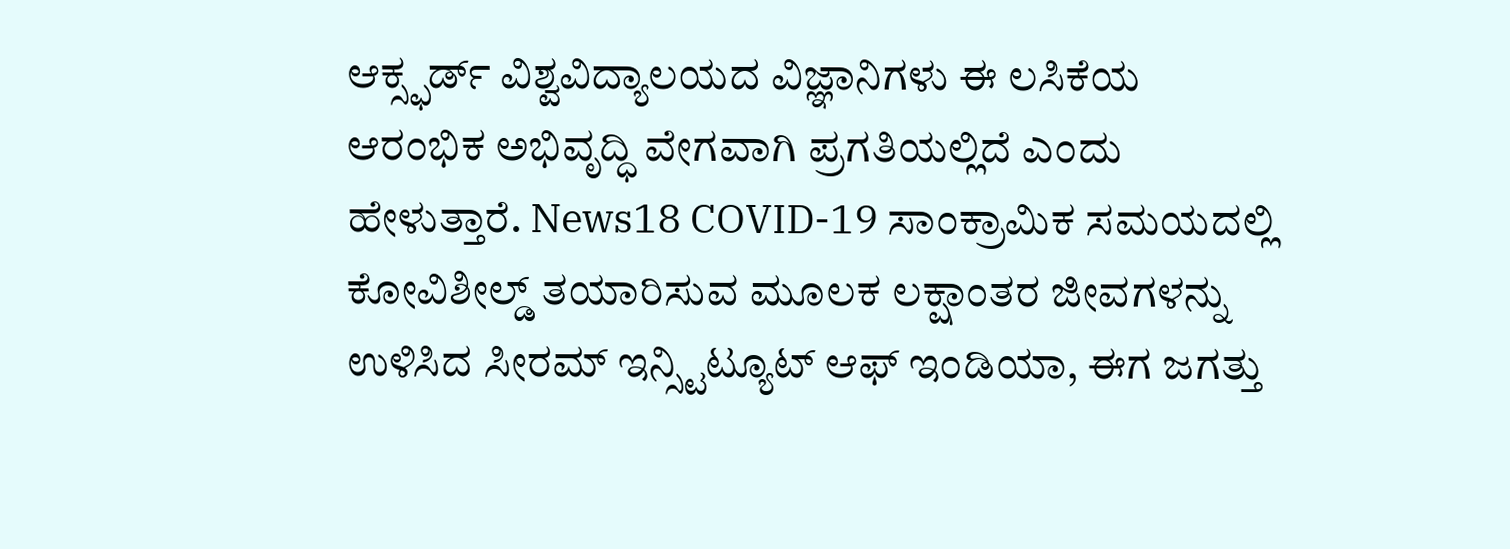ಆಕ್ಸ್ಫರ್ಡ್ ವಿಶ್ವವಿದ್ಯಾಲಯದ ವಿಜ್ಞಾನಿಗಳು ಈ ಲಸಿಕೆಯ ಆರಂಭಿಕ ಅಭಿವೃದ್ಧಿ ವೇಗವಾಗಿ ಪ್ರಗತಿಯಲ್ಲಿದೆ ಎಂದು ಹೇಳುತ್ತಾರೆ. News18 COVID-19 ಸಾಂಕ್ರಾಮಿಕ ಸಮಯದಲ್ಲಿ ಕೋವಿಶೀಲ್ಡ್ ತಯಾರಿಸುವ ಮೂಲಕ ಲಕ್ಷಾಂತರ ಜೀವಗಳನ್ನು ಉಳಿಸಿದ ಸೀರಮ್ ಇನ್ಸ್ಟಿಟ್ಯೂಟ್ ಆಫ್ ಇಂಡಿಯಾ, ಈಗ ಜಗತ್ತು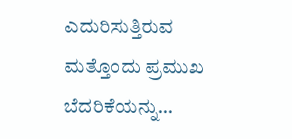ಎದುರಿಸುತ್ತಿರುವ ಮತ್ತೊಂದು ಪ್ರಮುಖ ಬೆದರಿಕೆಯನ್ನು…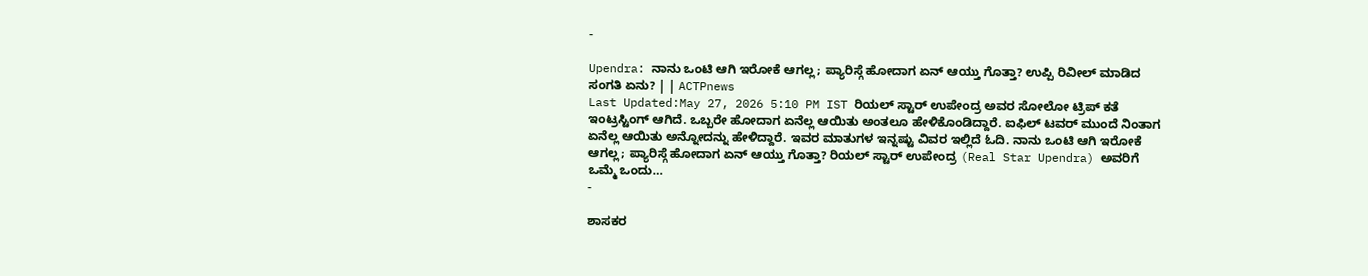-

Upendra: ನಾನು ಒಂಟಿ ಆಗಿ ಇರೋಕೆ ಆಗಲ್ಲ; ಪ್ಯಾರಿಸ್ಗೆ ಹೋದಾಗ ಏನ್ ಆಯ್ತು ಗೊತ್ತಾ? ಉಪ್ಪಿ ರಿವೀಲ್ ಮಾಡಿದ ಸಂಗತಿ ಏನು? | | ACTPnews
Last Updated:May 27, 2026 5:10 PM IST ರಿಯಲ್ ಸ್ಟಾರ್ ಉಪೇಂದ್ರ ಅವರ ಸೋಲೋ ಟ್ರಿಪ್ ಕತೆ ಇಂಟ್ರಸ್ಟಿಂಗ್ ಆಗಿದೆ. ಒಬ್ಬರೇ ಹೋದಾಗ ಏನೆಲ್ಲ ಆಯಿತು ಅಂತಲೂ ಹೇಳಿಕೊಂಡಿದ್ದಾರೆ. ಐಫಿಲ್ ಟವರ್ ಮುಂದೆ ನಿಂತಾಗ ಏನೆಲ್ಲ ಆಯಿತು ಅನ್ನೋದನ್ನು ಹೇಳಿದ್ದಾರೆ. ಇವರ ಮಾತುಗಳ ಇನ್ನಷ್ಟು ವಿವರ ಇಲ್ಲಿದೆ ಓದಿ. ನಾನು ಒಂಟಿ ಆಗಿ ಇರೋಕೆ ಆಗಲ್ಲ; ಪ್ಯಾರಿಸ್ಗೆ ಹೋದಾಗ ಏನ್ ಆಯ್ತು ಗೊತ್ತಾ? ರಿಯಲ್ ಸ್ಟಾರ್ ಉಪೇಂದ್ರ (Real Star Upendra) ಅವರಿಗೆ ಒಮ್ಮೆ ಒಂದು…
-

ಶಾಸಕರ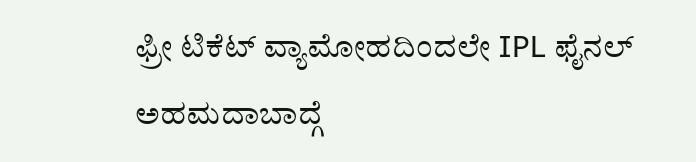ಫ್ರೀ ಟಿಕೆಟ್ ವ್ಯಾಮೋಹದಿಂದಲೇ IPL ಫೈನಲ್ ಅಹಮದಾಬಾದ್ಗೆ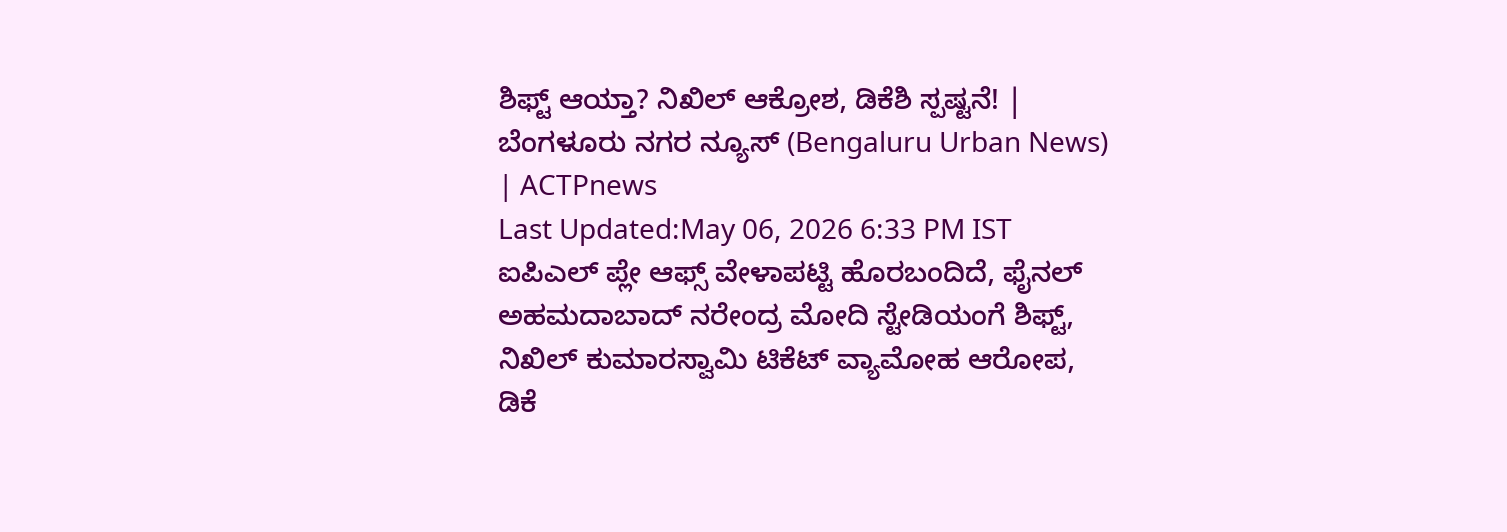ಶಿಫ್ಟ್ ಆಯ್ತಾ? ನಿಖಿಲ್ ಆಕ್ರೋಶ, ಡಿಕೆಶಿ ಸ್ಪಷ್ಟನೆ! | ಬೆಂಗಳೂರು ನಗರ ನ್ಯೂಸ್ (Bengaluru Urban News) | ACTPnews
Last Updated:May 06, 2026 6:33 PM IST ಐಪಿಎಲ್ ಪ್ಲೇ ಆಫ್ಸ್ ವೇಳಾಪಟ್ಟಿ ಹೊರಬಂದಿದೆ, ಫೈನಲ್ ಅಹಮದಾಬಾದ್ ನರೇಂದ್ರ ಮೋದಿ ಸ್ಟೇಡಿಯಂಗೆ ಶಿಫ್ಟ್, ನಿಖಿಲ್ ಕುಮಾರಸ್ವಾಮಿ ಟಿಕೆಟ್ ವ್ಯಾಮೋಹ ಆರೋಪ, ಡಿಕೆ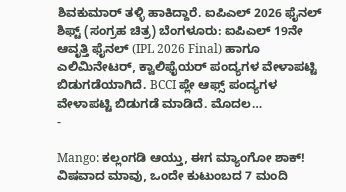ಶಿವಕುಮಾರ್ ತಳ್ಳಿ ಹಾಕಿದ್ದಾರೆ. ಐಪಿಎಲ್ 2026 ಫೈನಲ್ ಶಿಫ್ಟ್ (ಸಂಗ್ರಹ ಚಿತ್ರ) ಬೆಂಗಳೂರು: ಐಪಿಎಲ್ 19ನೇ ಆವೃತ್ತಿ ಫೈನಲ್ (IPL 2026 Final) ಹಾಗೂ ಎಲಿಮಿನೇಟರ್, ಕ್ವಾಲಿಫೈಯರ್ ಪಂದ್ಯಗಳ ವೇಳಾಪಟ್ಟಿ ಬಿಡುಗಡೆಯಾಗಿದೆ. BCCI ಪ್ಲೇ ಆಫ್ಸ್ ಪಂದ್ಯಗಳ ವೇಳಾಪಟ್ಟಿ ಬಿಡುಗಡೆ ಮಾಡಿದೆ. ಮೊದಲ…
-

Mango: ಕಲ್ಲಂಗಡಿ ಆಯ್ತು, ಈಗ ಮ್ಯಾಂಗೋ ಶಾಕ್! ವಿಷವಾದ ಮಾವು, ಒಂದೇ ಕುಟುಂಬದ 7 ಮಂದಿ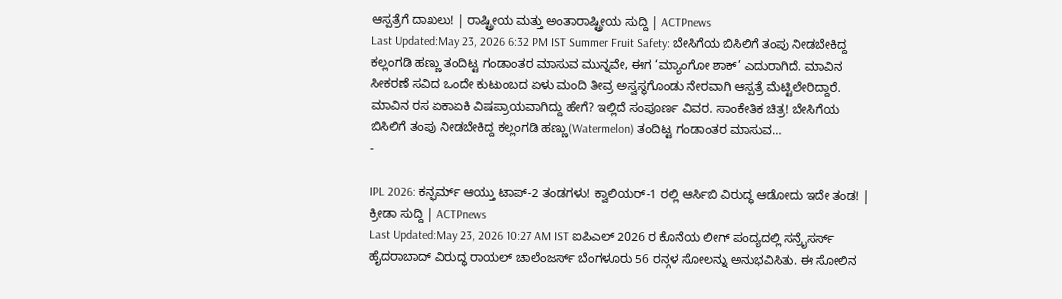ಆಸ್ಪತ್ರೆಗೆ ದಾಖಲು! | ರಾಷ್ಟ್ರೀಯ ಮತ್ತು ಅಂತಾರಾಷ್ಟ್ರೀಯ ಸುದ್ದಿ | ACTPnews
Last Updated:May 23, 2026 6:32 PM IST Summer Fruit Safety: ಬೇಸಿಗೆಯ ಬಿಸಿಲಿಗೆ ತಂಪು ನೀಡಬೇಕಿದ್ದ ಕಲ್ಲಂಗಡಿ ಹಣ್ಣು ತಂದಿಟ್ಟ ಗಂಡಾಂತರ ಮಾಸುವ ಮುನ್ನವೇ, ಈಗ ‘ಮ್ಯಾಂಗೋ ಶಾಕ್’ ಎದುರಾಗಿದೆ. ಮಾವಿನ ಸೀಕರಣೆ ಸವಿದ ಒಂದೇ ಕುಟುಂಬದ ಏಳು ಮಂದಿ ತೀವ್ರ ಅಸ್ವಸ್ಥಗೊಂಡು ನೇರವಾಗಿ ಆಸ್ಪತ್ರೆ ಮೆಟ್ಟಿಲೇರಿದ್ದಾರೆ. ಮಾವಿನ ರಸ ಏಕಾಏಕಿ ವಿಷಪ್ರಾಯವಾಗಿದ್ದು ಹೇಗೆ? ಇಲ್ಲಿದೆ ಸಂಪೂರ್ಣ ವಿವರ. ಸಾಂಕೇತಿಕ ಚಿತ್ರ! ಬೇಸಿಗೆಯ ಬಿಸಿಲಿಗೆ ತಂಪು ನೀಡಬೇಕಿದ್ದ ಕಲ್ಲಂಗಡಿ ಹಣ್ಣು(Watermelon) ತಂದಿಟ್ಟ ಗಂಡಾಂತರ ಮಾಸುವ…
-

IPL 2026: ಕನ್ಫರ್ಮ್ ಆಯ್ತು ಟಾಪ್-2 ತಂಡಗಳು! ಕ್ವಾಲಿಯರ್-1 ರಲ್ಲಿ ಆರ್ಸಿಬಿ ವಿರುದ್ಧ ಆಡೋದು ಇದೇ ತಂಡ! | ಕ್ರೀಡಾ ಸುದ್ದಿ | ACTPnews
Last Updated:May 23, 2026 10:27 AM IST ಐಪಿಎಲ್ 2026 ರ ಕೊನೆಯ ಲೀಗ್ ಪಂದ್ಯದಲ್ಲಿ ಸನ್ರೈಸರ್ಸ್ ಹೈದರಾಬಾದ್ ವಿರುದ್ಧ ರಾಯಲ್ ಚಾಲೆಂಜರ್ಸ್ ಬೆಂಗಳೂರು 56 ರನ್ಗಳ ಸೋಲನ್ನು ಅನುಭವಿಸಿತು. ಈ ಸೋಲಿನ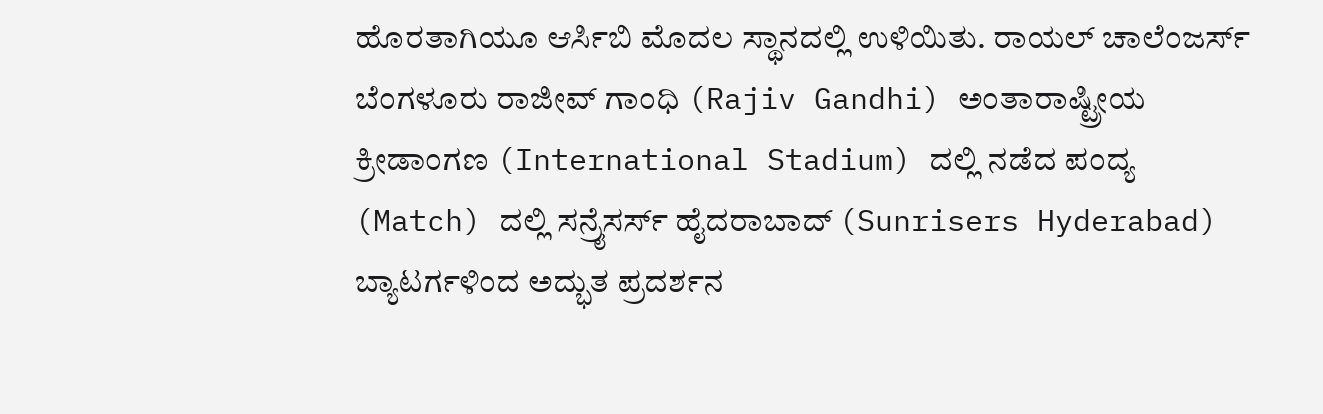ಹೊರತಾಗಿಯೂ ಆರ್ಸಿಬಿ ಮೊದಲ ಸ್ಥಾನದಲ್ಲಿ ಉಳಿಯಿತು. ರಾಯಲ್ ಚಾಲೆಂಜರ್ಸ್ ಬೆಂಗಳೂರು ರಾಜೀವ್ ಗಾಂಧಿ (Rajiv Gandhi) ಅಂತಾರಾಷ್ಟ್ರೀಯ ಕ್ರೀಡಾಂಗಣ (International Stadium) ದಲ್ಲಿ ನಡೆದ ಪಂದ್ಯ (Match) ದಲ್ಲಿ ಸನ್ರೈಸರ್ಸ್ ಹೈದರಾಬಾದ್ (Sunrisers Hyderabad) ಬ್ಯಾಟರ್ಗಳಿಂದ ಅದ್ಭುತ ಪ್ರದರ್ಶನ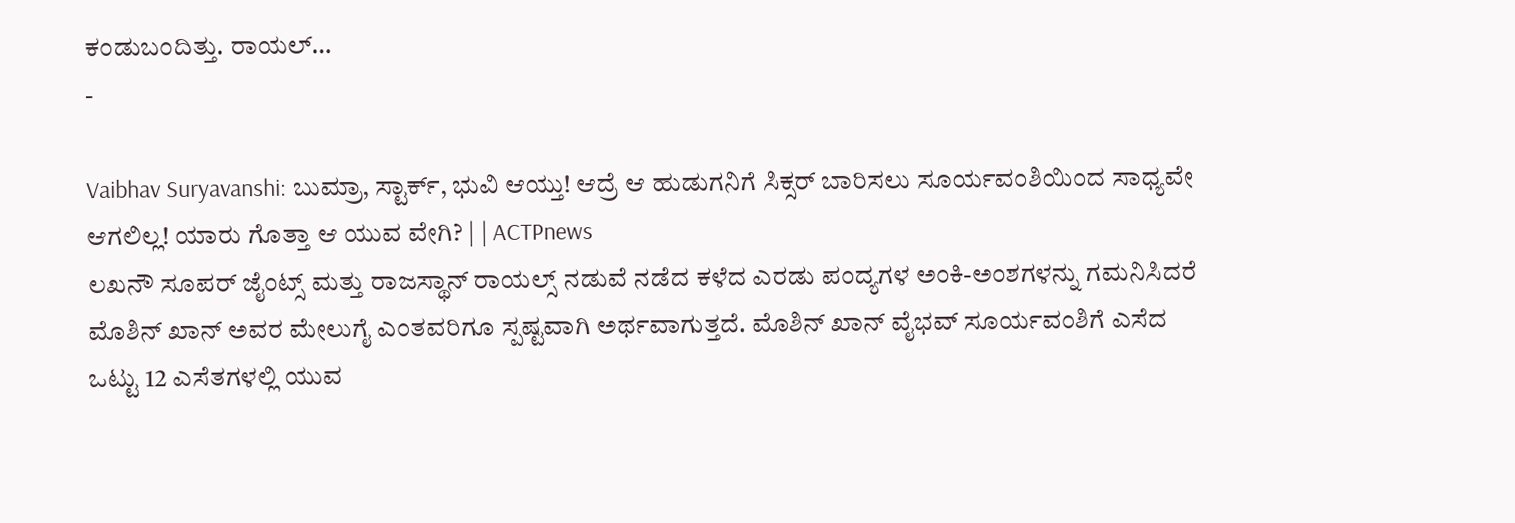ಕಂಡುಬಂದಿತ್ತು. ರಾಯಲ್…
-

Vaibhav Suryavanshi: ಬುಮ್ರಾ, ಸ್ಟಾರ್ಕ್, ಭುವಿ ಆಯ್ತು! ಆದ್ರೆ ಆ ಹುಡುಗನಿಗೆ ಸಿಕ್ಸರ್ ಬಾರಿಸಲು ಸೂರ್ಯವಂಶಿಯಿಂದ ಸಾಧ್ಯವೇ ಆಗಲಿಲ್ಲ! ಯಾರು ಗೊತ್ತಾ ಆ ಯುವ ವೇಗಿ? | | ACTPnews
ಲಖನೌ ಸೂಪರ್ ಜೈಂಟ್ಸ್ ಮತ್ತು ರಾಜಸ್ಥಾನ್ ರಾಯಲ್ಸ್ ನಡುವೆ ನಡೆದ ಕಳೆದ ಎರಡು ಪಂದ್ಯಗಳ ಅಂಕಿ-ಅಂಶಗಳನ್ನು ಗಮನಿಸಿದರೆ ಮೊಶಿನ್ ಖಾನ್ ಅವರ ಮೇಲುಗೈ ಎಂತವರಿಗೂ ಸ್ಪಷ್ಟವಾಗಿ ಅರ್ಥವಾಗುತ್ತದೆ. ಮೊಶಿನ್ ಖಾನ್ ವೈಭವ್ ಸೂರ್ಯವಂಶಿಗೆ ಎಸೆದ ಒಟ್ಟು 12 ಎಸೆತಗಳಲ್ಲಿ ಯುವ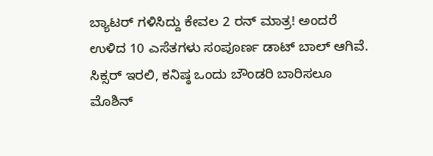ಬ್ಯಾಟರ್ ಗಳಿಸಿದ್ದು ಕೇವಲ 2 ರನ್ ಮಾತ್ರ! ಅಂದರೆ ಉಳಿದ 10 ಎಸೆತಗಳು ಸಂಪೂರ್ಣ ಡಾಟ್ ಬಾಲ್ ಆಗಿವೆ. ಸಿಕ್ಸರ್ ಇರಲಿ, ಕನಿಷ್ಠ ಒಂದು ಬೌಂಡರಿ ಬಾರಿಸಲೂ ಮೊಶಿನ್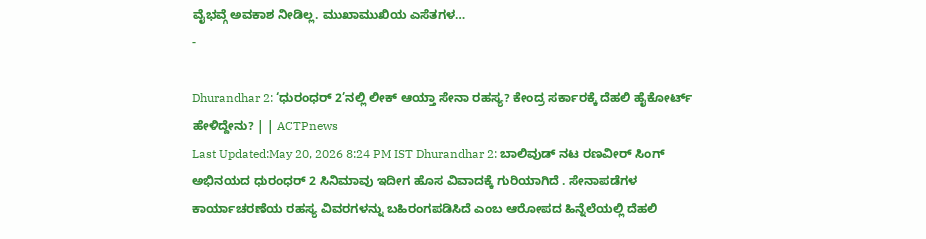ವೈಭವ್ಗೆ ಅವಕಾಶ ನೀಡಿಲ್ಲ. ಮುಖಾಮುಖಿಯ ಎಸೆತಗಳ…
-

Dhurandhar 2: ‘ಧುರಂಧರ್ 2’ನಲ್ಲಿ ಲೀಕ್ ಆಯ್ತಾ ಸೇನಾ ರಹಸ್ಯ? ಕೇಂದ್ರ ಸರ್ಕಾರಕ್ಕೆ ದೆಹಲಿ ಹೈಕೋರ್ಟ್ ಹೇಳಿದ್ದೇನು? | | ACTPnews
Last Updated:May 20, 2026 8:24 PM IST Dhurandhar 2: ಬಾಲಿವುಡ್ ನಟ ರಣವೀರ್ ಸಿಂಗ್ ಅಭಿನಯದ ಧುರಂಧರ್ 2 ಸಿನಿಮಾವು ಇದೀಗ ಹೊಸ ವಿವಾದಕ್ಕೆ ಗುರಿಯಾಗಿದೆ . ಸೇನಾಪಡೆಗಳ ಕಾರ್ಯಾಚರಣೆಯ ರಹಸ್ಯ ವಿವರಗಳನ್ನು ಬಹಿರಂಗಪಡಿಸಿದೆ ಎಂಬ ಆರೋಪದ ಹಿನ್ನೆಲೆಯಲ್ಲಿ ದೆಹಲಿ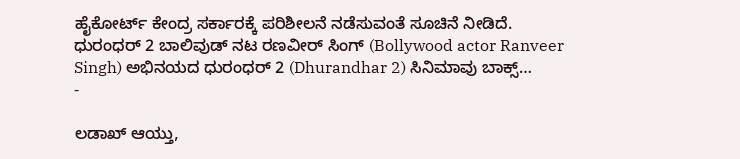ಹೈಕೋರ್ಟ್ ಕೇಂದ್ರ ಸರ್ಕಾರಕ್ಕೆ ಪರಿಶೀಲನೆ ನಡೆಸುವಂತೆ ಸೂಚಿನೆ ನೀಡಿದೆ. ಧುರಂಧರ್ 2 ಬಾಲಿವುಡ್ ನಟ ರಣವೀರ್ ಸಿಂಗ್ (Bollywood actor Ranveer Singh) ಅಭಿನಯದ ಧುರಂಧರ್ 2 (Dhurandhar 2) ಸಿನಿಮಾವು ಬಾಕ್ಸ್…
-

ಲಡಾಖ್ ಆಯ್ತು,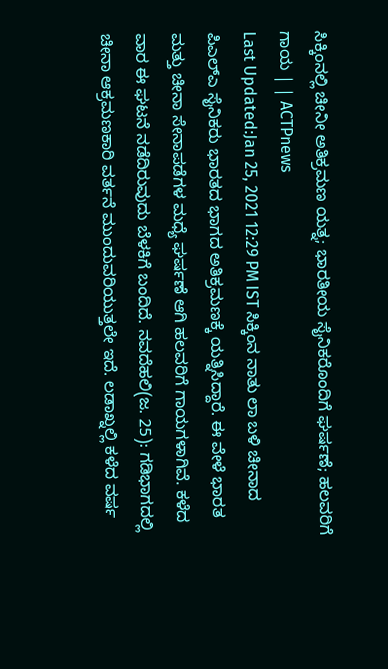ಸಿಕ್ಕಿಂನಲ್ಲಿ ಚೀನೀ ಅತಿಕ್ರಮಣ ಯತ್ನ; ಭಾರತೀಯ ಸೈನಿಕರೊಂದಿಗೆ ಘರ್ಷಣೆ; ಹಲವರಿಗೆ ಗಾಯ | | ACTPnews
Last Updated:Jan 25, 2021 12:29 PM IST ಸಿಕ್ಕಿಂನ ನಾತು ಲಾ ಬಳಿ ಚೀನಾದ ಪಿಎಲ್ಎ ಸೈನಿಕರು ಭಾರತದ ಭಾಗದ ಅತಿಕ್ರಮಣಕ್ಕೆ ಯತ್ನಿಸಿದ್ದಾರೆ. ಈ ವೇಳೆ ಭಾರತ ಮತ್ತು ಚೀನಾ ಸೇನಾಪಡೆಗಳ ಮಧ್ಯೆ ಘರ್ಷಣೆ ಆಗಿ ಹಲವರಿಗೆ ಗಾಯಗಳಾಗಿವೆ. ಕಳೆದ ವಾರ ಈ ಘಟನೆ ನಡೆದಿರುವುದು ಬೆಳಕಿಗೆ ಬಂದಿದೆ. ನವದೆಹಲಿ(ಜ. 25): ಗಡಿಭಾಗದಲ್ಲಿ ಚೀನಾ ಆಕ್ರಮಣಕಾರಿ ವರ್ತನೆ ಮುಂದುವರಿಯುತ್ತಲೇ ಇದೆ. ಲಡಾಖ್ನಲ್ಲಿ ಕಳೆದ ವರ್ಷ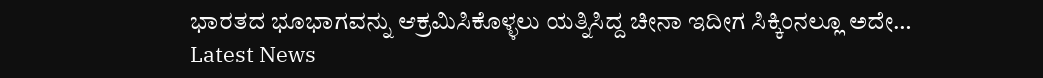ಭಾರತದ ಭೂಭಾಗವನ್ನು ಆಕ್ರಮಿಸಿಕೊಳ್ಳಲು ಯತ್ನಿಸಿದ್ದ ಚೀನಾ ಇದೀಗ ಸಿಕ್ಕಿಂನಲ್ಲೂ ಅದೇ…
Latest News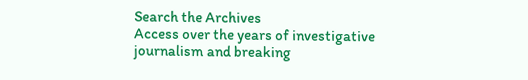Search the Archives
Access over the years of investigative journalism and breaking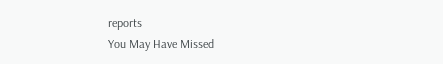reports
You May Have Missed